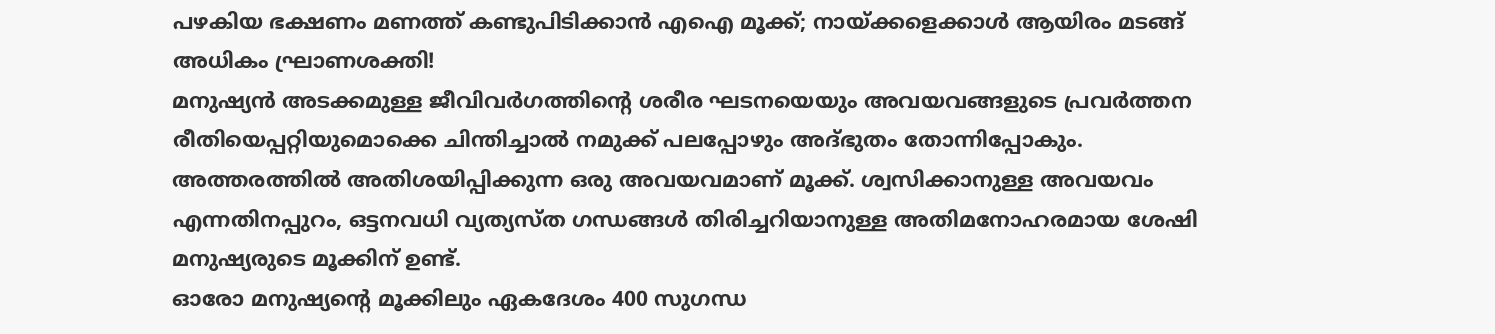പഴകിയ ഭക്ഷണം മണത്ത് കണ്ടുപിടിക്കാൻ എഐ മൂക്ക്; നായ്ക്കളെക്കാൾ ആയിരം മടങ്ങ് അധികം ഘ്രാണശക്തി!
മനുഷ്യൻ അടക്കമുള്ള ജീവിവർഗത്തിന്റെ ശരീര ഘടനയെയും അവയവങ്ങളുടെ പ്രവർത്തന രീതിയെപ്പറ്റിയുമൊക്കെ ചിന്തിച്ചാൽ നമുക്ക് പലപ്പോഴും അദ്ഭുതം തോന്നിപ്പോകും. അത്തരത്തിൽ അതിശയിപ്പിക്കുന്ന ഒരു അവയവമാണ് മൂക്ക്. ശ്വസിക്കാനുള്ള അവയവം എന്നതിനപ്പുറം, ഒട്ടനവധി വ്യത്യസ്ത ഗന്ധങ്ങൾ തിരിച്ചറിയാനുള്ള അതിമനോഹരമായ ശേഷി മനുഷ്യരുടെ മൂക്കിന് ഉണ്ട്.
ഓരോ മനുഷ്യന്റെ മൂക്കിലും ഏകദേശം 400 സുഗന്ധ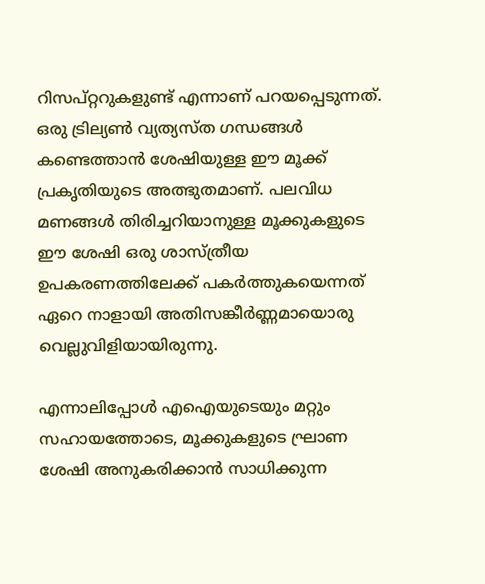റിസപ്റ്ററുകളുണ്ട് എന്നാണ് പറയപ്പെടുന്നത്. ഒരു ട്രില്യൺ വ്യത്യസ്ത ഗന്ധങ്ങൾ കണ്ടെത്താൻ ശേഷിയുള്ള ഈ മൂക്ക് പ്രകൃതിയുടെ അത്ഭുതമാണ്. പലവിധ മണങ്ങൾ തിരിച്ചറിയാനുള്ള മൂക്കുകളുടെ ഈ ശേഷി ഒരു ശാസ്ത്രീയ ഉപകരണത്തിലേക്ക് പകർത്തുകയെന്നത് ഏറെ നാളായി അതിസങ്കീർണ്ണമായൊരു വെല്ലുവിളിയായിരുന്നു.

എന്നാലിപ്പോൾ എഐയുടെയും മറ്റും സഹായത്തോടെ, മൂക്കുകളുടെ ഘ്രാണ ശേഷി അനുകരിക്കാൻ സാധിക്കുന്ന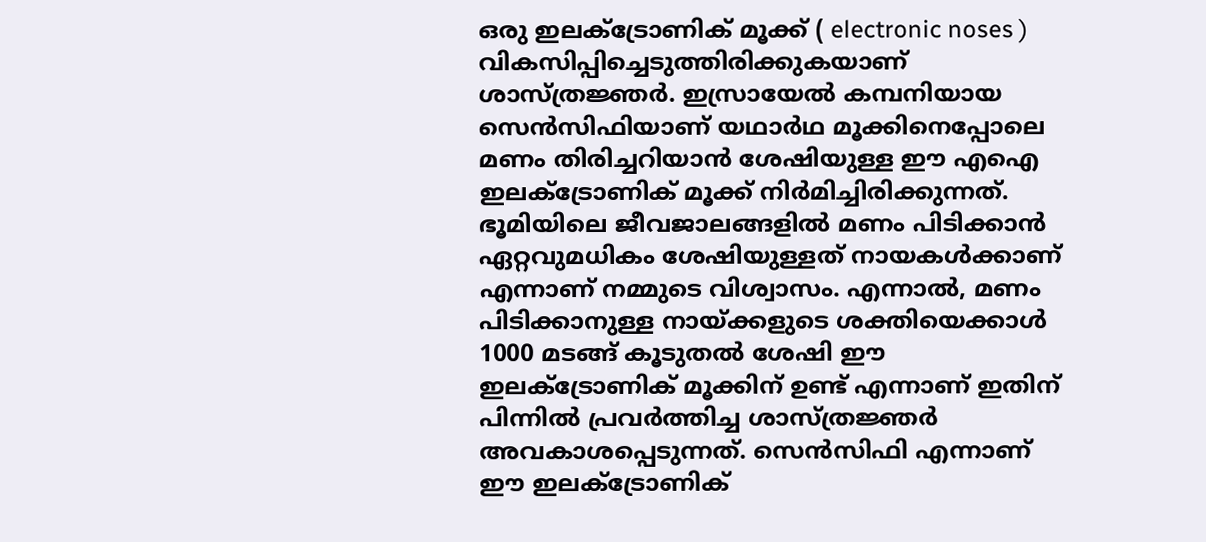ഒരു ഇലക്ട്രോണിക് മൂക്ക് ( electronic noses ) വികസിപ്പിച്ചെടുത്തിരിക്കുകയാണ് ശാസ്ത്രജ്ഞർ. ഇസ്രായേൽ കമ്പനിയായ സെൻസിഫിയാണ് യഥാർഥ മൂക്കിനെപ്പോലെ മണം തിരിച്ചറിയാൻ ശേഷിയുള്ള ഈ എഐ ഇലക്ട്രോണിക് മൂക്ക് നിർമിച്ചിരിക്കുന്നത്.
ഭൂമിയിലെ ജീവജാലങ്ങളിൽ മണം പിടിക്കാൻ ഏറ്റവുമധികം ശേഷിയുള്ളത് നായകൾക്കാണ് എന്നാണ് നമ്മുടെ വിശ്വാസം. എന്നാൽ, മണം പിടിക്കാനുള്ള നായ്ക്കളുടെ ശക്തിയെക്കാൾ 1000 മടങ്ങ് കൂടുതൽ ശേഷി ഈ ഇലക്ട്രോണിക് മൂക്കിന് ഉണ്ട് എന്നാണ് ഇതിന് പിന്നിൽ പ്രവർത്തിച്ച ശാസ്ത്രജ്ഞർ അവകാശപ്പെടുന്നത്. സെൻസിഫി എന്നാണ് ഈ ഇലക്ട്രോണിക്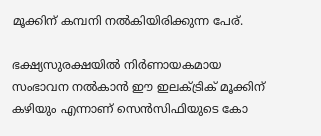മൂക്കിന് കമ്പനി നൽകിയിരിക്കുന്ന പേര്.

ഭക്ഷ്യസുരക്ഷയിൽ നിർണായകമായ സംഭാവന നൽകാൻ ഈ ഇലക്ട്രിക് മൂക്കിന് കഴിയും എന്നാണ് സെൻസിഫിയുടെ കോ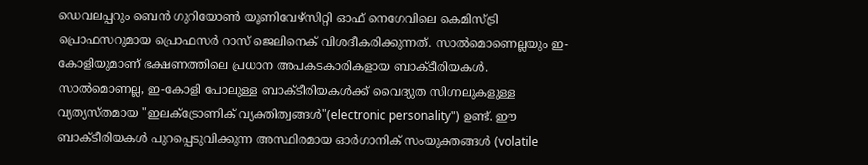ഡെവലപ്പറും ബെൻ ഗുറിയോൺ യൂണിവേഴ്സിറ്റി ഓഫ് നെഗേവിലെ കെമിസ്ട്രി പ്രൊഫസറുമായ പ്രൊഫസർ റാസ് ജെലിനെക് വിശദീകരിക്കുന്നത്. സാൽമൊണെല്ലയും ഇ- കോളിയുമാണ് ഭക്ഷണത്തിലെ പ്രധാന അപകടകാരികളായ ബാക്ടീരിയകൾ.
സാൽമൊണല്ല, ഇ-കോളി പോലുള്ള ബാക്ടീരിയകൾക്ക് വൈദ്യുത സിഗ്നലുകളുള്ള വ്യത്യസ്തമായ "ഇലക്ട്രോണിക് വ്യക്തിത്വങ്ങൾ"(electronic personality") ഉണ്ട്. ഈ ബാക്ടീരിയകൾ പുറപ്പെടുവിക്കുന്ന അസ്ഥിരമായ ഓർഗാനിക് സംയുക്തങ്ങൾ (volatile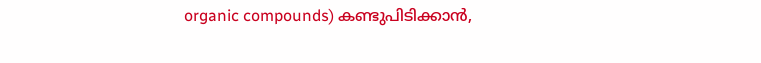organic compounds) കണ്ടുപിടിക്കാൻ,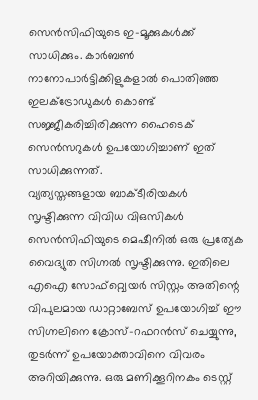സെൻസിഫിയുടെ ഇ-മൂക്കുകൾക്ക് സാധിക്കും. കാർബൺ നാനോപാർട്ടിക്കിളുകളാൽ പൊതിഞ്ഞ ഇലക്ട്രോഡുകൾ കൊണ്ട് സജ്ജീകരിച്ചിരിക്കുന്ന ഹൈടെക് സെൻസറുകൾ ഉപയോഗിച്ചാണ് ഇത് സാധിക്കുന്നത്.
വ്യത്യസ്തങ്ങളായ ബാക്ടീരിയകൾ സൃഷ്ടിക്കുന്ന വിവിധ വിഒസികൾ സെൻസിഫിയുടെ മെഷീനിൽ ഒരു പ്രത്യേക വൈദ്യുത സിഗ്നൽ സൃഷ്ടിക്കുന്നു. ഇതിലെ എഐ സോഫ്റ്റ്വെയർ സിസ്റ്റം അതിന്റെ വിപുലമായ ഡാറ്റാബേസ് ഉപയോഗിച്ച് ഈ സിഗ്നലിനെ ക്രോസ്-റഫറൻസ് ചെയ്യുന്നു, തുടർന്ന് ഉപയോക്താവിനെ വിവരം അറിയിക്കുന്നു. ഒരു മണിക്കൂറിനകം ടെസ്റ്റ്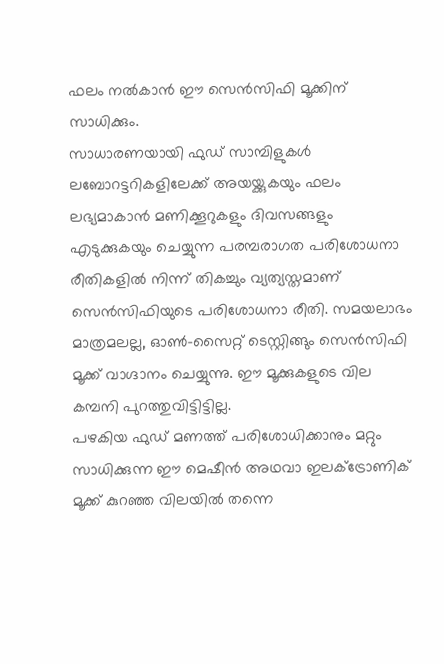ഫലം നൽകാൻ ഈ സെൻസിഫി മൂക്കിന് സാധിക്കും.
സാധാരണയായി ഫുഡ് സാമ്പിളുകൾ ലബോറട്ടറികളിലേക്ക് അയയ്ക്കുകയും ഫലം ലഭ്യമാകാൻ മണിക്കൂറുകളും ദിവസങ്ങളും എടുക്കുകയും ചെയ്യുന്ന പരമ്പരാഗത പരിശോധനാ രീതികളിൽ നിന്ന് തികച്ചും വ്യത്യസ്തമാണ് സെൻസിഫിയുടെ പരിശോധനാ രീതി. സമയലാഭം മാത്രമലല്ല, ഓൺ-സൈറ്റ് ടെസ്റ്റിങ്ങും സെൻസിഫി മൂക്ക് വാഗ്ദാനം ചെയ്യുന്നു. ഈ മൂക്കുകളുടെ വില കമ്പനി പുറത്തുവിട്ടിട്ടില്ല.
പഴകിയ ഫുഡ് മണത്ത് പരിശോധിക്കാനും മറ്റും സാധിക്കുന്ന ഈ മെഷീൻ അഥവാ ഇലക്ട്രോണിക് മൂക്ക് കുറഞ്ഞ വിലയിൽ തന്നെ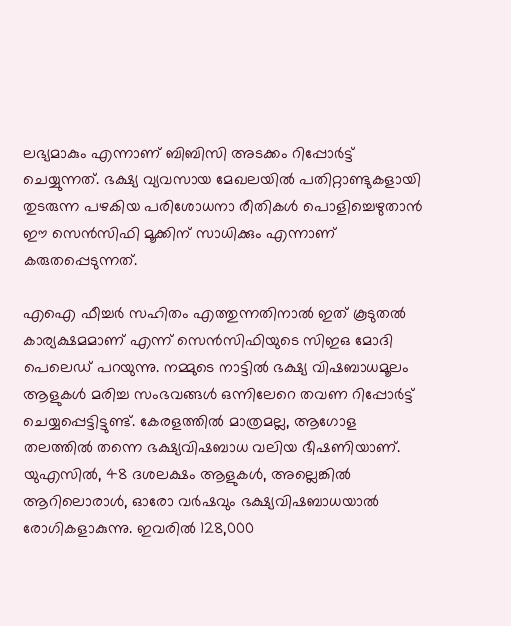ലഭ്യമാകും എന്നാണ് ബിബിസി അടക്കം റിപ്പോർട്ട് ചെയ്യുന്നത്. ഭക്ഷ്യ വ്യവസായ മേഖലയിൽ പതിറ്റാണ്ടുകളായി തുടരുന്ന പഴകിയ പരിശോധനാ രീതികൾ പൊളിച്ചെഴുതാൻ ഈ സെൻസിഫി മൂക്കിന് സാധിക്കും എന്നാണ് കരുതപ്പെടുന്നത്.

എഐ ഫീച്ചർ സഹിതം എത്തുന്നതിനാൽ ഇത് കൂടുതൽ കാര്യക്ഷമമാണ് എന്ന് സെൻസിഫിയുടെ സിഇഒ മോദി പെലെഡ് പറയുന്നു. നമ്മുടെ നാട്ടിൽ ഭക്ഷ്യ വിഷബാധമൂലം ആളുകൾ മരിച്ച സംഭവങ്ങൾ ഒന്നിലേറെ തവണ റിപ്പോർട്ട് ചെയ്യപ്പെട്ടിട്ടുണ്ട്. കേരളത്തിൽ മാത്രമല്ല, ആഗോള തലത്തിൽ തന്നെ ഭക്ഷ്യവിഷബാധ വലിയ ഭീഷണിയാണ്.
യുഎസിൽ, 48 ദശലക്ഷം ആളുകൾ, അല്ലെങ്കിൽ ആറിലൊരാൾ, ഓരോ വർഷവും ഭക്ഷ്യവിഷബാധയാൽ രോഗികളാകുന്നു. ഇവരിൽ 128,000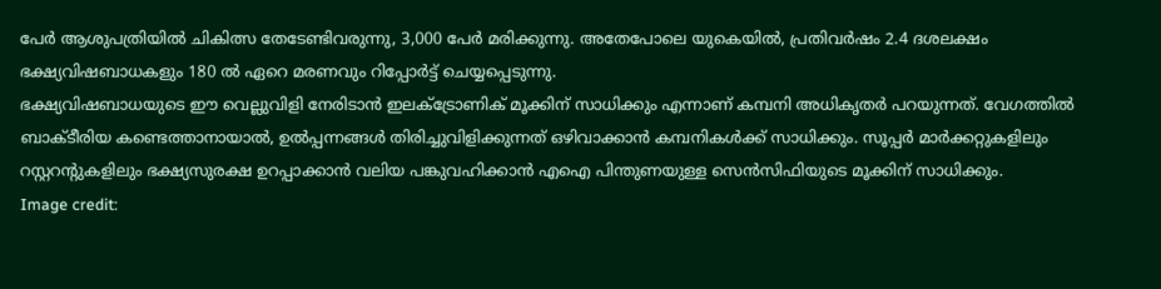പേർ ആശുപത്രിയിൽ ചികിത്സ തേടേണ്ടിവരുന്നു, 3,000 പേർ മരിക്കുന്നു. അതേപോലെ യുകെയിൽ, പ്രതിവർഷം 2.4 ദശലക്ഷം ഭക്ഷ്യവിഷബാധകളും 180 ൽ ഏറെ മരണവും റിപ്പോർട്ട് ചെയ്യപ്പെടുന്നു.
ഭക്ഷ്യവിഷബാധയുടെ ഈ വെല്ലുവിളി നേരിടാൻ ഇലക്ട്രോണിക് മൂക്കിന് സാധിക്കും എന്നാണ് കമ്പനി അധികൃതർ പറയുന്നത്. വേഗത്തിൽ ബാക്ടീരിയ കണ്ടെത്താനായാൽ, ഉൽപ്പന്നങ്ങൾ തിരിച്ചുവിളിക്കുന്നത് ഒഴിവാക്കാൻ കമ്പനികൾക്ക് സാധിക്കും. സൂപ്പർ മാർക്കറ്റുകളിലും റസ്റ്ററന്റുകളിലും ഭക്ഷ്യസുരക്ഷ ഉറപ്പാക്കാൻ വലിയ പങ്കുവഹിക്കാൻ എഐ പിന്തുണയുള്ള സെൻസിഫിയുടെ മൂക്കിന് സാധിക്കും.
Image credit: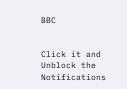BBC


Click it and Unblock the Notifications